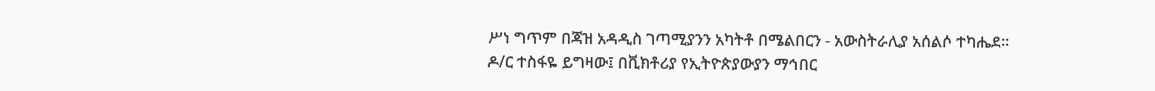ሥነ ግጥም በጃዝ አዳዲስ ገጣሚያንን አካትቶ በሜልበርን - አውስትራሊያ አሰልሶ ተካሔደ።
ዶ/ር ተስፋዬ ይግዛው፤ በቪክቶሪያ የኢትዮጵያውያን ማኅበር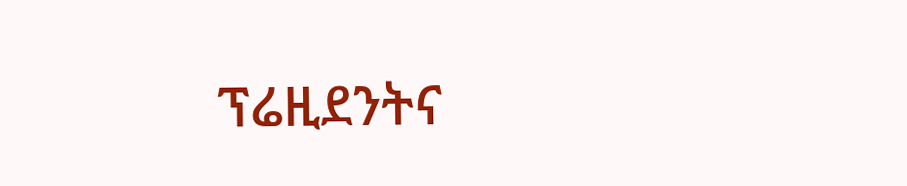ፕሬዚደንትና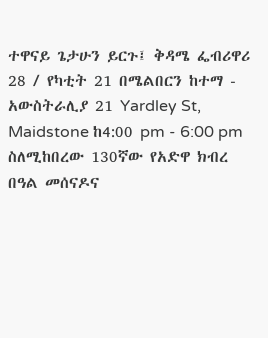ተዋናይ ጌታሁን ይርጉ፤ ቅዳሜ ፌብሪዋሪ 28 / የካቲት 21 በሜልበርን ከተማ - አውስትራሊያ 21 Yardley St, Maidstone ከ4:00 pm - 6:00 pm ስለሚከበረው 130ኛው የአድዋ ክብረ በዓል መሰናዶና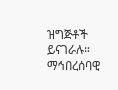ዝግጅቶች ይናገራሉ። ማኅበረሰባዊ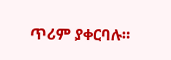ጥሪም ያቀርባሉ።